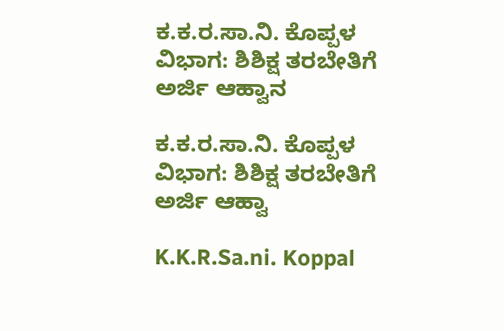ಕ.ಕ.ರ.ಸಾ.ನಿ. ಕೊಪ್ಪಳ ವಿಭಾಗ: ಶಿಶಿಕ್ಷ ತರಬೇತಿಗೆ ಅರ್ಜಿ ಆಹ್ವಾನ

ಕ.ಕ.ರ.ಸಾ.ನಿ. ಕೊಪ್ಪಳ ವಿಭಾಗ: ಶಿಶಿಕ್ಷ ತರಬೇತಿಗೆ ಅರ್ಜಿ ಆಹ್ವಾ

K.K.R.Sa.ni. Koppal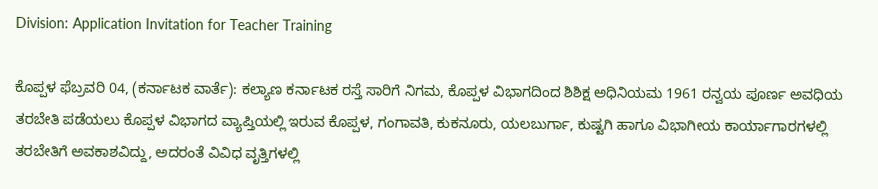Division: Application Invitation for Teacher Training

ಕೊಪ್ಪಳ ಫೆಬ್ರವರಿ 04, (ಕರ್ನಾಟಕ ವಾರ್ತೆ): ಕಲ್ಯಾಣ ಕರ್ನಾಟಕ ರಸ್ತೆ ಸಾರಿಗೆ ನಿಗಮ, ಕೊಪ್ಪಳ ವಿಭಾಗದಿಂದ ಶಿಶಿಕ್ಷ ಅಧಿನಿಯಮ 1961 ರನ್ವಯ ಪೂರ್ಣ ಅವಧಿಯ ತರಬೇತಿ ಪಡೆಯಲು ಕೊಪ್ಪಳ ವಿಭಾಗದ ವ್ಯಾಪ್ತಿಯಲ್ಲಿ ಇರುವ ಕೊಪ್ಪಳ, ಗಂಗಾವತಿ, ಕುಕನೂರು, ಯಲಬುರ್ಗಾ, ಕುಷ್ಟಗಿ ಹಾಗೂ ವಿಭಾಗೀಯ ಕಾರ್ಯಾಗಾರಗಳಲ್ಲಿ ತರಬೇತಿಗೆ ಅವಕಾಶವಿದ್ದು, ಅದರಂತೆ ವಿವಿಧ ವೃತ್ತಿಗಳಲ್ಲಿ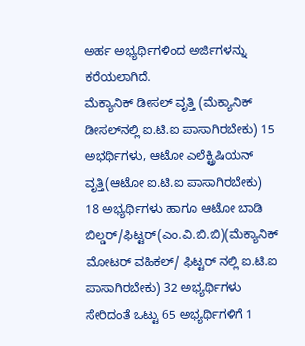ಅರ್ಹ ಅಭ್ಯರ್ಥಿಗಳಿಂದ ಅರ್ಜಿಗಳನ್ನು ಕರೆಯಲಾಗಿದೆ.
ಮೆಕ್ಯಾನಿಕ್ ಡೀಸಲ್ ವೃತ್ತಿ (ಮೆಕ್ಯಾನಿಕ್ ಡೀಸಲ್‌ನಲ್ಲಿ ಐ.ಟಿ.ಐ ಪಾಸಾಗಿರಬೇಕು) 15 ಅಭರ್ಥಿಗಳು, ಆಟೋ ಎಲೆಕ್ಟ್ರಿಷಿಯನ್ ವೃತ್ತಿ(ಆಟೋ ಐ.ಟಿ.ಐ ಪಾಸಾಗಿರಬೇಕು) 18 ಅಭ್ಯರ್ಥಿಗಳು ಹಾಗೂ ಆಟೋ ಬಾಡಿ ಬಿಲ್ಡರ್/ಫಿಟ್ಟರ್(ಎಂ.ವಿ.ಬಿ.ಬಿ)(ಮೆಕ್ಯಾನಿಕ್ ಮೋಟರ್ ವಹಿಕಲ್/ ಫಿಟ್ಟರ್ ನಲ್ಲಿ ಐ.ಟಿ.ಐ ಪಾಸಾಗಿರಬೇಕು) 32 ಅಭ್ಯರ್ಥಿಗಳು ಸೇರಿದಂತೆ ಒಟ್ಟು 65 ಅಭ್ಯರ್ಥಿಗಳಿಗೆ 1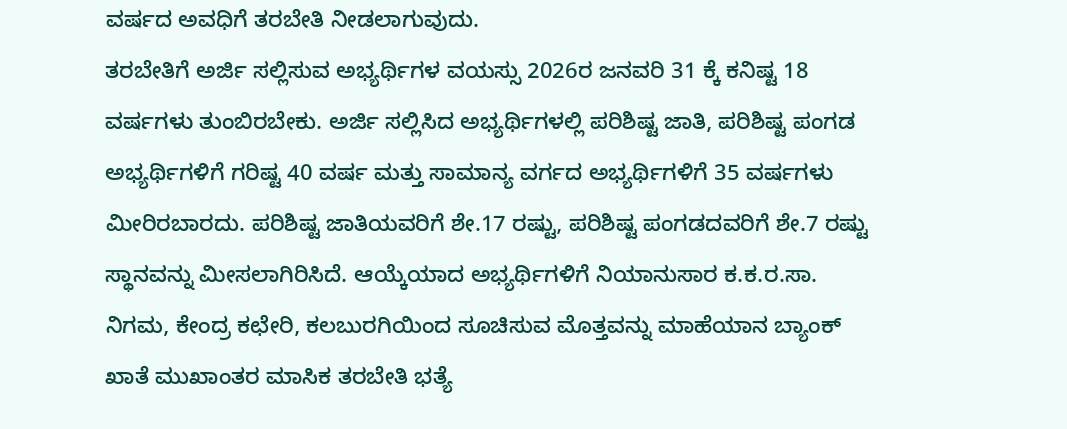ವರ್ಷದ ಅವಧಿಗೆ ತರಬೇತಿ ನೀಡಲಾಗುವುದು.
ತರಬೇತಿಗೆ ಅರ್ಜಿ ಸಲ್ಲಿಸುವ ಅಭ್ಯರ್ಥಿಗಳ ವಯಸ್ಸು 2026ರ ಜನವರಿ 31 ಕ್ಕೆ ಕನಿಷ್ಟ 18 ವರ್ಷಗಳು ತುಂಬಿರಬೇಕು. ಅರ್ಜಿ ಸಲ್ಲಿಸಿದ ಅಭ್ಯರ್ಥಿಗಳಲ್ಲಿ ಪರಿಶಿಷ್ಟ ಜಾತಿ, ಪರಿಶಿಷ್ಟ ಪಂಗಡ ಅಭ್ಯರ್ಥಿಗಳಿಗೆ ಗರಿಷ್ಟ 40 ವರ್ಷ ಮತ್ತು ಸಾಮಾನ್ಯ ವರ್ಗದ ಅಭ್ಯರ್ಥಿಗಳಿಗೆ 35 ವರ್ಷಗಳು ಮೀರಿರಬಾರದು. ಪರಿಶಿಷ್ಟ ಜಾತಿಯವರಿಗೆ ಶೇ.17 ರಷ್ಟು, ಪರಿಶಿಷ್ಟ ಪಂಗಡದವರಿಗೆ ಶೇ.7 ರಷ್ಟು ಸ್ಥಾನವನ್ನು ಮೀಸಲಾಗಿರಿಸಿದೆ. ಆಯ್ಕೆಯಾದ ಅಭ್ಯರ್ಥಿಗಳಿಗೆ ನಿಯಾನುಸಾರ ಕ.ಕ.ರ.ಸಾ. ನಿಗಮ, ಕೇಂದ್ರ ಕಛೇರಿ, ಕಲಬುರಗಿಯಿಂದ ಸೂಚಿಸುವ ಮೊತ್ತವನ್ನು ಮಾಹೆಯಾನ ಬ್ಯಾಂಕ್ ಖಾತೆ ಮುಖಾಂತರ ಮಾಸಿಕ ತರಬೇತಿ ಭತ್ಯೆ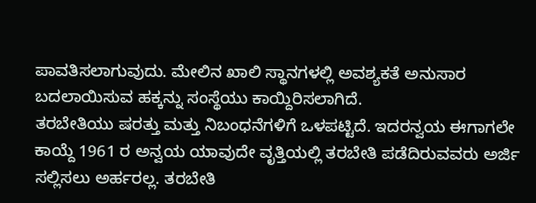ಪಾವತಿಸಲಾಗುವುದು. ಮೇಲಿನ ಖಾಲಿ ಸ್ಥಾನಗಳಲ್ಲಿ ಅವಶ್ಯಕತೆ ಅನುಸಾರ ಬದಲಾಯಿಸುವ ಹಕ್ಕನ್ನು ಸಂಸ್ಥೆಯು ಕಾಯ್ದಿರಿಸಲಾಗಿದೆ.
ತರಬೇತಿಯು ಷರತ್ತು ಮತ್ತು ನಿಬಂಧನೆಗಳಿಗೆ ಒಳಪಟ್ಟಿದೆ. ಇದರನ್ವಯ ಈಗಾಗಲೇ ಕಾಯ್ದೆ 1961 ರ ಅನ್ವಯ ಯಾವುದೇ ವೃತ್ತಿಯಲ್ಲಿ ತರಬೇತಿ ಪಡೆದಿರುವವರು ಅರ್ಜಿ ಸಲ್ಲಿಸಲು ಅರ್ಹರಲ್ಲ. ತರಬೇತಿ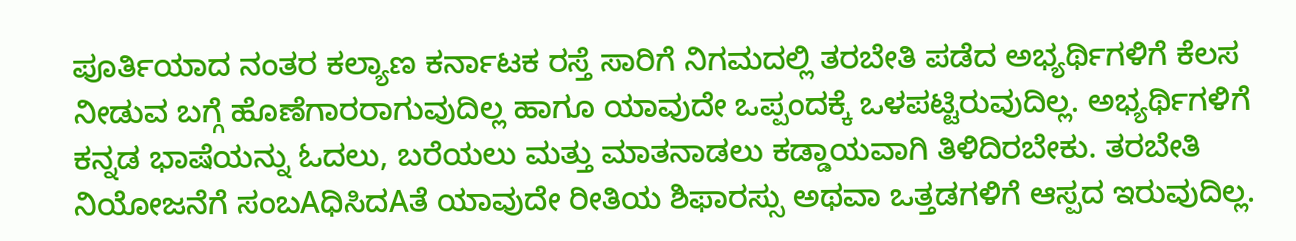ಪೂರ್ತಿಯಾದ ನಂತರ ಕಲ್ಯಾಣ ಕರ್ನಾಟಕ ರಸ್ತೆ ಸಾರಿಗೆ ನಿಗಮದಲ್ಲಿ ತರಬೇತಿ ಪಡೆದ ಅಭ್ಯರ್ಥಿಗಳಿಗೆ ಕೆಲಸ ನೀಡುವ ಬಗ್ಗೆ ಹೊಣೆಗಾರರಾಗುವುದಿಲ್ಲ ಹಾಗೂ ಯಾವುದೇ ಒಪ್ಪಂದಕ್ಕೆ ಒಳಪಟ್ಟಿರುವುದಿಲ್ಲ. ಅಭ್ಯರ್ಥಿಗಳಿಗೆ ಕನ್ನಡ ಭಾಷೆಯನ್ನು ಓದಲು, ಬರೆಯಲು ಮತ್ತು ಮಾತನಾಡಲು ಕಡ್ಡಾಯವಾಗಿ ತಿಳಿದಿರಬೇಕು. ತರಬೇತಿ ನಿಯೋಜನೆಗೆ ಸಂಬAಧಿಸಿದAತೆ ಯಾವುದೇ ರೀತಿಯ ಶಿಫಾರಸ್ಸು ಅಥವಾ ಒತ್ತಡಗಳಿಗೆ ಆಸ್ಪದ ಇರುವುದಿಲ್ಲ.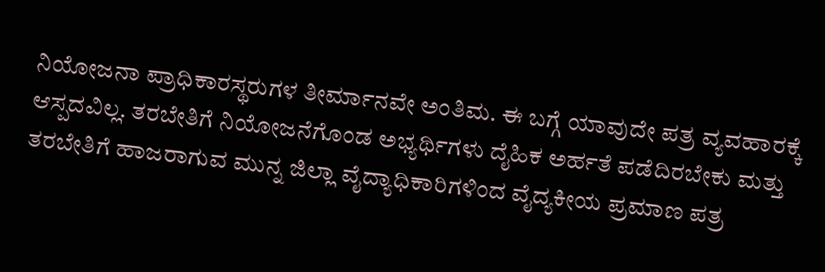ನಿಯೋಜನಾ ಪ್ರಾಧಿಕಾರಸ್ಥರುಗಳ ತೀರ್ಮಾನವೇ ಅಂತಿಮ. ಈ ಬಗ್ಗೆ ಯಾವುದೇ ಪತ್ರ ವ್ಯವಹಾರಕ್ಕೆ ಆಸ್ಪದವಿಲ್ಲ. ತರಬೇತಿಗೆ ನಿಯೋಜನೆಗೊಂಡ ಅಭ್ಯರ್ಥಿಗಳು ದೈಹಿಕ ಅರ್ಹತೆ ಪಡೆದಿರಬೇಕು ಮತ್ತು ತರಬೇತಿಗೆ ಹಾಜರಾಗುವ ಮುನ್ನ ಜಿಲ್ಲಾ ವೈದ್ಯಾಧಿಕಾರಿಗಳಿಂದ ವೈದ್ಯಕೀಯ ಪ್ರಮಾಣ ಪತ್ರ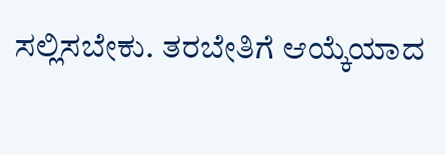ಸಲ್ಲಿಸಬೇಕು. ತರಬೇತಿಗೆ ಆಯ್ಕೆಯಾದ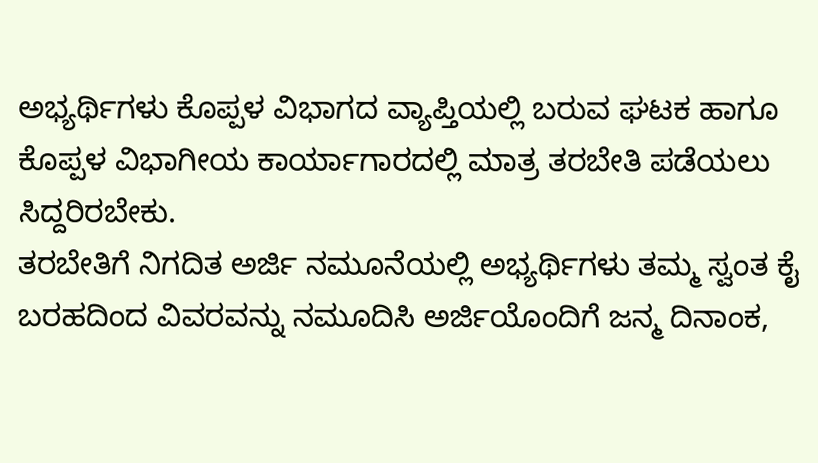ಅಭ್ಯರ್ಥಿಗಳು ಕೊಪ್ಪಳ ವಿಭಾಗದ ವ್ಯಾಪ್ತಿಯಲ್ಲಿ ಬರುವ ಘಟಕ ಹಾಗೂ ಕೊಪ್ಪಳ ವಿಭಾಗೀಯ ಕಾರ್ಯಾಗಾರದಲ್ಲಿ ಮಾತ್ರ ತರಬೇತಿ ಪಡೆಯಲು ಸಿದ್ದರಿರಬೇಕು.
ತರಬೇತಿಗೆ ನಿಗದಿತ ಅರ್ಜಿ ನಮೂನೆಯಲ್ಲಿ ಅಭ್ಯರ್ಥಿಗಳು ತಮ್ಮ ಸ್ವಂತ ಕೈ ಬರಹದಿಂದ ವಿವರವನ್ನು ನಮೂದಿಸಿ ಅರ್ಜಿಯೊಂದಿಗೆ ಜನ್ಮ ದಿನಾಂಕ,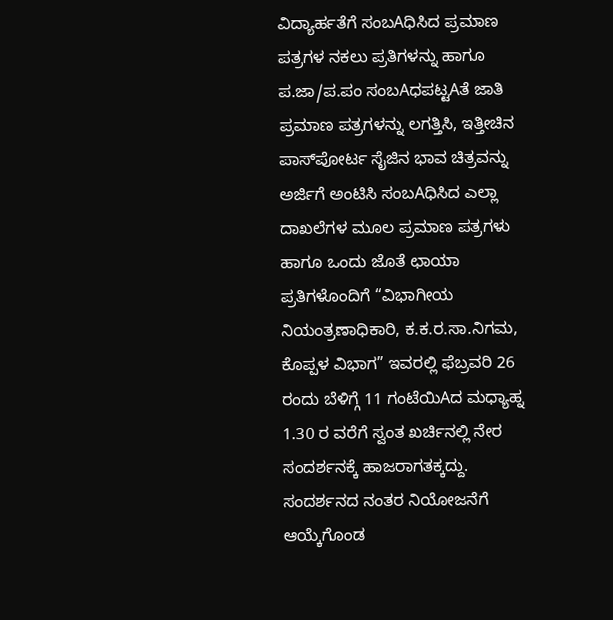ವಿದ್ಯಾರ್ಹತೆಗೆ ಸಂಬAಧಿಸಿದ ಪ್ರಮಾಣ ಪತ್ರಗಳ ನಕಲು ಪ್ರತಿಗಳನ್ನು ಹಾಗೂ ಪ.ಜಾ/ಪ.ಪಂ ಸಂಬAಧಪಟ್ಟAತೆ ಜಾತಿ ಪ್ರಮಾಣ ಪತ್ರಗಳನ್ನು ಲಗತ್ತಿಸಿ, ಇತ್ತೀಚಿನ ಪಾಸ್‌ಪೋರ್ಟ ಸೈಜಿನ ಭಾವ ಚಿತ್ರವನ್ನು ಅರ್ಜಿಗೆ ಅಂಟಿಸಿ ಸಂಬAಧಿಸಿದ ಎಲ್ಲಾ ದಾಖಲೆಗಳ ಮೂಲ ಪ್ರಮಾಣ ಪತ್ರಗಳು ಹಾಗೂ ಒಂದು ಜೊತೆ ಛಾಯಾ ಪ್ರತಿಗಳೊಂದಿಗೆ “ವಿಭಾಗೀಯ ನಿಯಂತ್ರಣಾಧಿಕಾರಿ, ಕ.ಕ.ರ.ಸಾ.ನಿಗಮ, ಕೊಪ್ಪಳ ವಿಭಾಗ” ಇವರಲ್ಲಿ ಫೆಬ್ರವರಿ 26 ರಂದು ಬೆಳಿಗ್ಗೆ 11 ಗಂಟೆಯಿAದ ಮಧ್ಯಾಹ್ನ 1.30 ರ ವರೆಗೆ ಸ್ವಂತ ಖರ್ಚಿನಲ್ಲಿ ನೇರ ಸಂದರ್ಶನಕ್ಕೆ ಹಾಜರಾಗತಕ್ಕದ್ದು.
ಸಂದರ್ಶನದ ನಂತರ ನಿಯೋಜನೆಗೆ ಆಯ್ಕೆಗೊಂಡ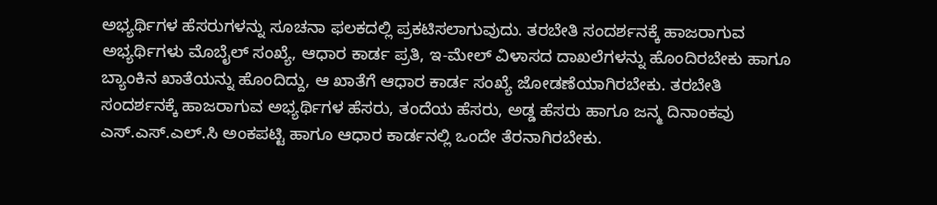ಅಭ್ಯರ್ಥಿಗಳ ಹೆಸರುಗಳನ್ನು ಸೂಚನಾ ಫಲಕದಲ್ಲಿ ಪ್ರಕಟಿಸಲಾಗುವುದು. ತರಬೇತಿ ಸಂದರ್ಶನಕ್ಕೆ ಹಾಜರಾಗುವ ಅಭ್ಯರ್ಥಿಗಳು ಮೊಬೈಲ್ ಸಂಖ್ಯೆ, ಆಧಾರ ಕಾರ್ಡ ಪ್ರತಿ, ಇ-ಮೇಲ್ ವಿಳಾಸದ ದಾಖಲೆಗಳನ್ನು ಹೊಂದಿರಬೇಕು ಹಾಗೂ ಬ್ಯಾಂಕಿನ ಖಾತೆಯನ್ನು ಹೊಂದಿದ್ದು, ಆ ಖಾತೆಗೆ ಆಧಾರ ಕಾರ್ಡ ಸಂಖ್ಯೆ ಜೋಡಣೆಯಾಗಿರಬೇಕು. ತರಬೇತಿ ಸಂದರ್ಶನಕ್ಕೆ ಹಾಜರಾಗುವ ಅಭ್ಯರ್ಥಿಗಳ ಹೆಸರು, ತಂದೆಯ ಹೆಸರು, ಅಡ್ಡ ಹೆಸರು ಹಾಗೂ ಜನ್ಮ ದಿನಾಂಕವು ಎಸ್.ಎಸ್.ಎಲ್.ಸಿ ಅಂಕಪಟ್ಟಿ ಹಾಗೂ ಆಧಾರ ಕಾರ್ಡನಲ್ಲಿ ಒಂದೇ ತೆರನಾಗಿರಬೇಕು.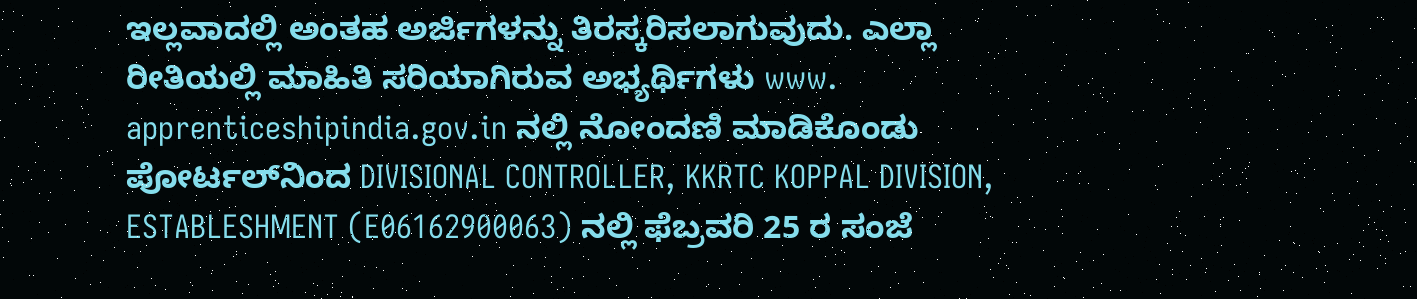ಇಲ್ಲವಾದಲ್ಲಿ ಅಂತಹ ಅರ್ಜಿಗಳನ್ನು ತಿರಸ್ಕರಿಸಲಾಗುವುದು. ಎಲ್ಲಾ ರೀತಿಯಲ್ಲಿ ಮಾಹಿತಿ ಸರಿಯಾಗಿರುವ ಅಭ್ಯರ್ಥಿಗಳು www. apprenticeshipindia.gov.in ನಲ್ಲಿ ನೋಂದಣಿ ಮಾಡಿಕೊಂಡು ಪೋರ್ಟಲ್‌ನಿಂದ DIVISIONAL CONTROLLER, KKRTC KOPPAL DIVISION, ESTABLESHMENT (E06162900063) ನಲ್ಲಿ ಫೆಬ್ರವರಿ 25 ರ ಸಂಜೆ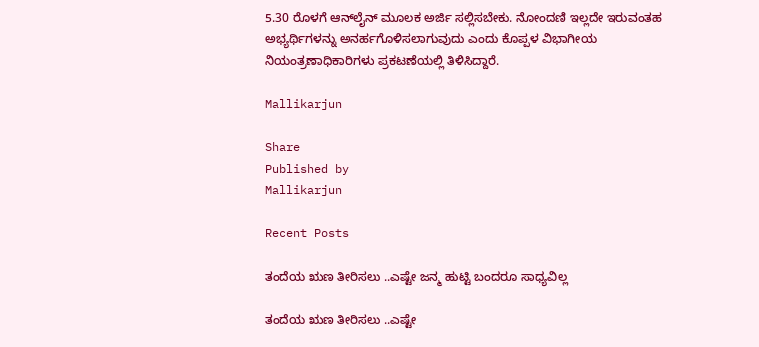5.30 ರೊಳಗೆ ಆನ್‌ಲೈನ್ ಮೂಲಕ ಅರ್ಜಿ ಸಲ್ಲಿಸಬೇಕು. ನೋಂದಣಿ ಇಲ್ಲದೇ ಇರುವಂತಹ ಅಭ್ಯರ್ಥಿಗಳನ್ನು ಅನರ್ಹಗೊಳಿಸಲಾಗುವುದು ಎಂದು ಕೊಪ್ಪಳ ವಿಭಾಗೀಯ ನಿಯಂತ್ರಣಾಧಿಕಾರಿಗಳು ಪ್ರಕಟಣೆಯಲ್ಲಿ ತಿಳಿಸಿದ್ದಾರೆ.

Mallikarjun

Share
Published by
Mallikarjun

Recent Posts

ತಂದೆಯ ಋಣ ತೀರಿಸಲು ..ಎಷ್ಟೇ ಜನ್ಮ ಹುಟ್ಟಿ ಬಂದರೂ ಸಾಧ್ಯವಿಲ್ಲ

ತಂದೆಯ ಋಣ ತೀರಿಸಲು ..ಎಷ್ಟೇ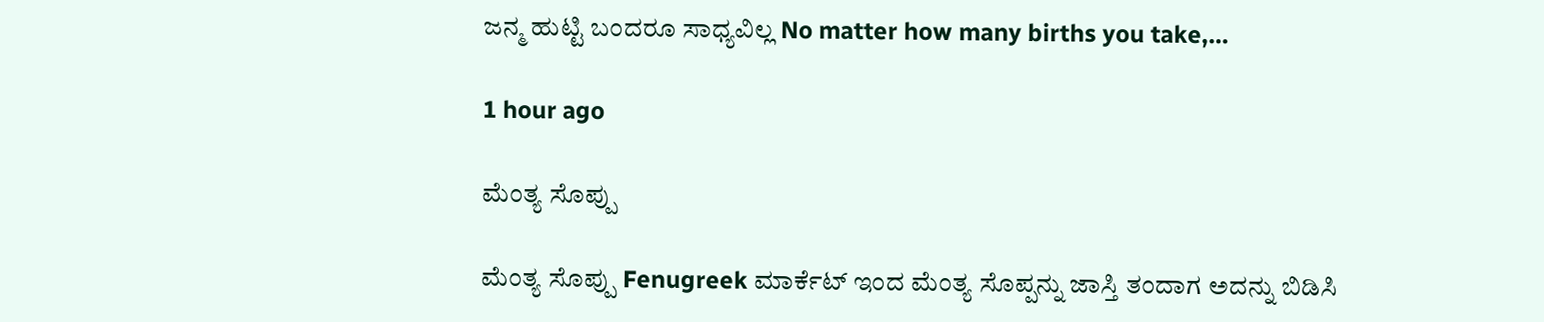ಜನ್ಮ ಹುಟ್ಟಿ ಬಂದರೂ ಸಾಧ್ಯವಿಲ್ಲ No matter how many births you take,…

1 hour ago

ಮೆಂತ್ಯ ಸೊಪ್ಪು

ಮೆಂತ್ಯ ಸೊಪ್ಪು Fenugreek ಮಾರ್ಕೆಟ್ ಇಂದ ಮೆಂತ್ಯ ಸೊಪ್ಪನ್ನು ಜಾಸ್ತಿ ತಂದಾಗ ಅದನ್ನು ಬಿಡಿಸಿ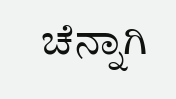ಚೆನ್ನಾಗಿ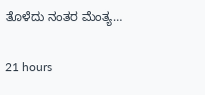ತೊಳೆದು ನಂತರ ಮೆಂತ್ಯ…

21 hours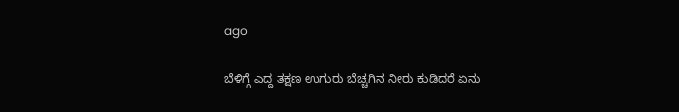ago

ಬೆಳಿಗ್ಗೆ ಎದ್ದ ತಕ್ಷಣ ಉಗುರು ಬೆಚ್ಚಗಿನ ನೀರು ಕುಡಿದರೆ ಏನು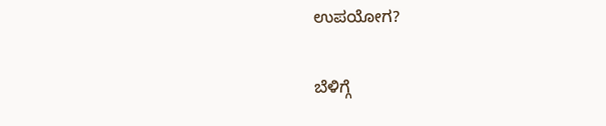ಉಪಯೋಗ?

ಬೆಳಿಗ್ಗೆ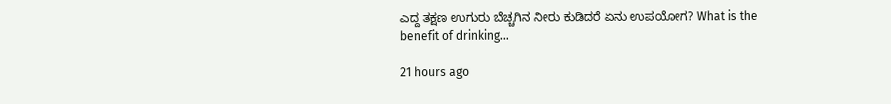ಎದ್ದ ತಕ್ಷಣ ಉಗುರು ಬೆಚ್ಚಗಿನ ನೀರು ಕುಡಿದರೆ ಏನು ಉಪಯೋಗ? What is the benefit of drinking…

21 hours ago